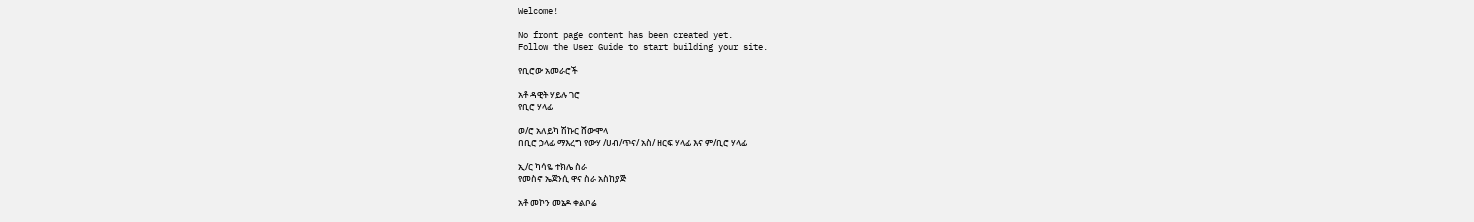Welcome!

No front page content has been created yet.
Follow the User Guide to start building your site.

የቢሮው አመራሮች

አቶ ዳዊት ሃይሉ ገሮ
የቢሮ ሃላፊ

ወ/ሮ አለይካ ሽኩር ሸውሞላ
በቢሮ ኃላፊ ማእረግ የውሃ /ሀብ/ጥና/ አስ/ ዘርፍ ሃላፊ እና ም/ቢሮ ሃላፊ

ኢ/ር ካሳዬ ተክሌ ስራ
የመስኖ ኤጀንሲ ዋና ስራ አስከያጅ

አቶ መኮን መኔዶ ቀልቦሬ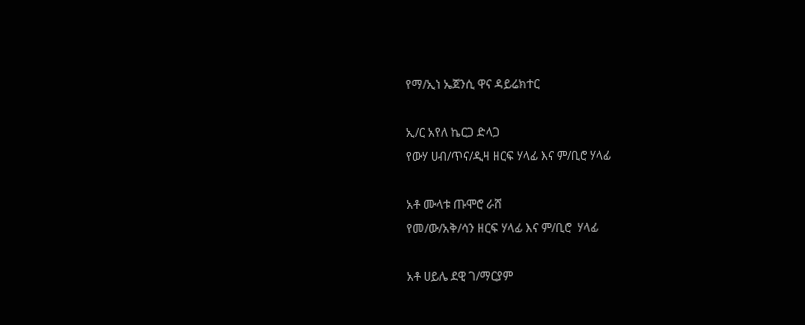የማ/ኢነ ኤጀንሲ ዋና ዳይሬክተር

ኢ/ር አየለ ኬርጋ ድላጋ
የውሃ ሀብ/ጥና/ዲዛ ዘርፍ ሃላፊ እና ም/ቢሮ ሃላፊ

አቶ ሙላቱ ጡሞሮ ራሸ
የመ/ው/አቅ/ሳን ዘርፍ ሃላፊ እና ም/ቢሮ  ሃላፊ

አቶ ሀይሌ ደዊ ገ/ማርያም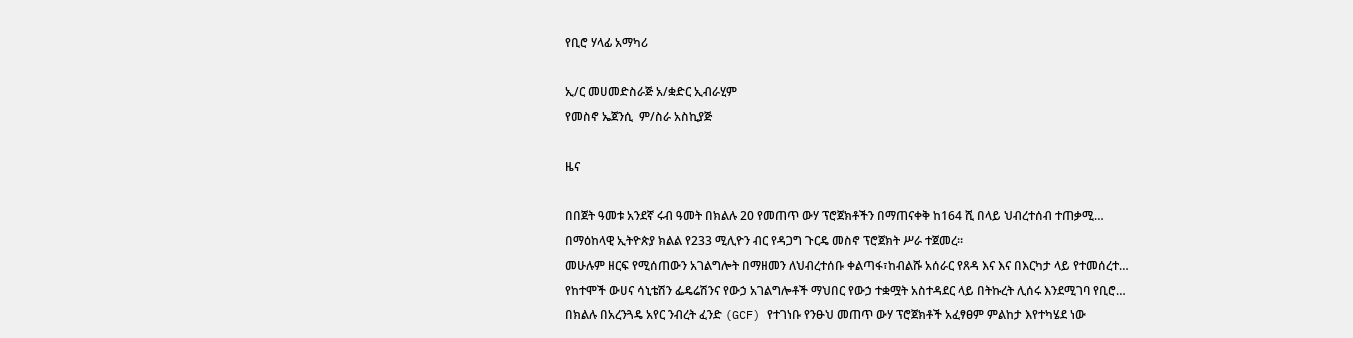የቢሮ ሃላፊ አማካሪ

ኢ/ር መሀመድስራጅ አ/ቋድር ኢብራሂም
የመስኖ ኤጀንሲ  ም/ስራ አስኪያጅ

ዜና

በበጀት ዓመቱ አንደኛ ሩብ ዓመት በክልሉ 20 የመጠጥ ውሃ ፕሮጀክቶችን በማጠናቀቅ ከ164 ሺ በላይ ህብረተሰብ ተጠቃሚ…
በማዕከላዊ ኢትዮጵያ ክልል የ233 ሚሊዮን ብር የዳጋግ ጉርዴ መስኖ ፕሮጀክት ሥራ ተጀመረ።
መሁሉም ዘርፍ የሚሰጠውን አገልግሎት በማዘመን ለህብረተሰቡ ቀልጣፋ፣ከብልሹ አሰራር የጸዳ እና እና በእርካታ ላይ የተመሰረተ…
የከተሞች ውሀና ሳኒቴሽን ፌዴሬሽንና የውኃ አገልግሎቶች ማህበር የውኃ ተቋሟት አስተዳደር ላይ በትኩረት ሊሰሩ እንደሚገባ የቢሮ…
በክልሉ በአረንጓዴ አየር ንብረት ፈንድ (GCF) የተገነቡ የንፁህ መጠጥ ውሃ ፕሮጀክቶች አፈፃፀም ምልከታ እየተካሄደ ነው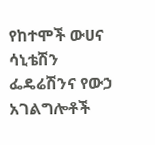የከተሞች ውሀና ሳኒቴሽን ፌዴሬሽንና የውኃ አገልግሎቶች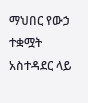ማህበር የውኃ ተቋሟት አስተዳደር ላይ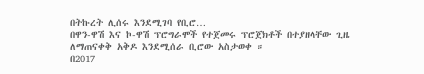በትኩረት ሊሰሩ እንደሚገባ የቢሮ…
በዋን-ዋሽ እና ኮ-ዋሽ ፕሮግራሞች የተጀመሩ ፕሮጀክቶች በተያዘላቸው ጊዜ ለማጠናቀቅ አቅዶ እንደሚሰራ ቢሮው አስታወቀ ።
በ2017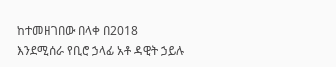ከተመዘገበው በላቀ በ2018 እንደሚሰራ የቢሮ ኃላፊ አቶ ዳዊት ኃይሉ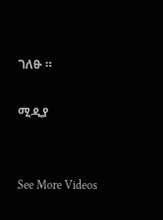ገለፁ ።

ሚዲያ


See More Videos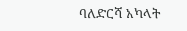ባለድርሻ አካላት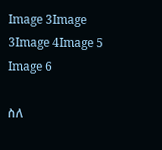Image 3Image 3Image 4Image 5      Image 6

ስለ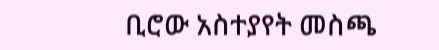ቢሮው አስተያየት መስጫ